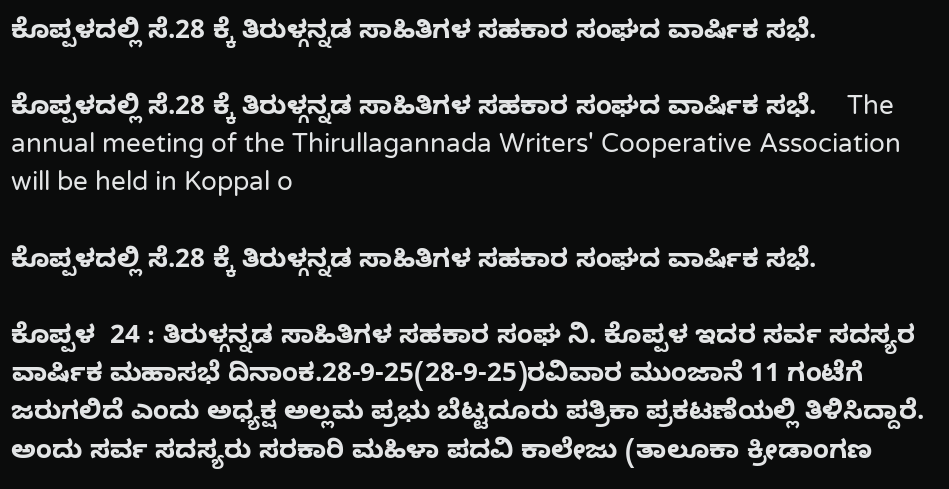ಕೊಪ್ಪಳದಲ್ಲಿ ಸೆ.28 ಕ್ಕೆ ತಿರುಳ್ಗನ್ನಡ ಸಾಹಿತಿಗಳ ಸಹಕಾರ ಸಂಘದ ವಾರ್ಷಿಕ ಸಭೆ.

ಕೊಪ್ಪಳದಲ್ಲಿ ಸೆ.28 ಕ್ಕೆ ತಿರುಳ್ಗನ್ನಡ ಸಾಹಿತಿಗಳ ಸಹಕಾರ ಸಂಘದ ವಾರ್ಷಿಕ ಸಭೆ.    The annual meeting of the Thirullagannada Writers' Cooperative Association will be held in Koppal o

ಕೊಪ್ಪಳದಲ್ಲಿ ಸೆ.28 ಕ್ಕೆ ತಿರುಳ್ಗನ್ನಡ ಸಾಹಿತಿಗಳ ಸಹಕಾರ ಸಂಘದ ವಾರ್ಷಿಕ ಸಭೆ.

ಕೊಪ್ಪಳ  24 : ತಿರುಳ್ಗನ್ನಡ ಸಾಹಿತಿಗಳ ಸಹಕಾರ ಸಂಘ ನಿ. ಕೊಪ್ಪಳ ಇದರ ಸರ್ವ ಸದಸ್ಯರ ವಾರ್ಷಿಕ ಮಹಾಸಭೆ ದಿನಾಂಕ.28-9-25(28-9-25)ರವಿವಾರ ಮುಂಜಾನೆ 11 ಗಂಟೆಗೆ ಜರುಗಲಿದೆ ಎಂದು ಅಧ್ಯಕ್ಷ ಅಲ್ಲಮ ಪ್ರಭು ಬೆಟ್ಟದೂರು ಪತ್ರಿಕಾ ಪ್ರಕಟಣೆಯಲ್ಲಿ ತಿಳಿಸಿದ್ದಾರೆ.    ಅಂದು ಸರ್ವ ಸದಸ್ಯರು ಸರಕಾರಿ ಮಹಿಳಾ ಪದವಿ ಕಾಲೇಜು (ತಾಲೂಕಾ ಕ್ರೀಡಾಂಗಣ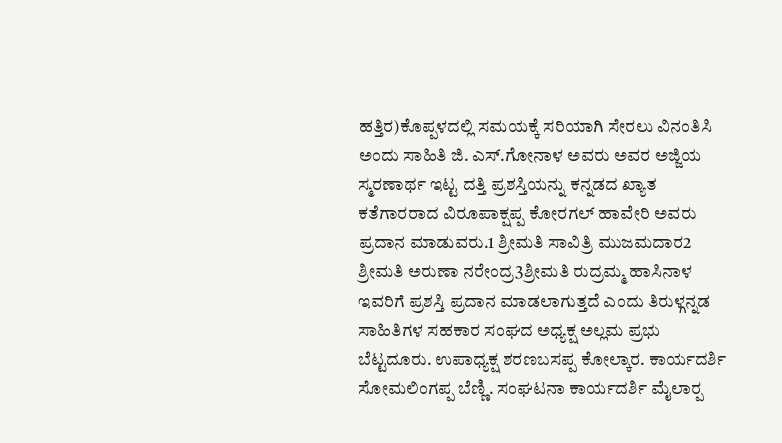ಹತ್ತಿರ)ಕೊಪ್ಪಳದಲ್ಲಿ ಸಮಯಕ್ಕೆ ಸರಿಯಾಗಿ ಸೇರಲು ವಿನಂತಿಸಿ ಅಂದು ಸಾಹಿತಿ ಜಿ. ಎಸ್‌.ಗೋನಾಳ ಅವರು ಅವರ ಅಜ್ಜಿಯ ಸ್ಮರಣಾರ್ಥ ಇಟ್ಟ ದತ್ತಿ ಪ್ರಶಸ್ತಿಯನ್ನು ಕನ್ನಡದ ಖ್ಯಾತ ಕತೆಗಾರರಾದ ವಿರೂಪಾಕ್ಷಪ್ಪ ಕೋರಗಲ್ ಹಾವೇರಿ ಅವರು ಪ್ರದಾನ ಮಾಡುವರು.1 ಶ್ರೀಮತಿ ಸಾವಿತ್ರಿ ಮುಜಮದಾರ2 ಶ್ರೀಮತಿ ಅರುಣಾ ನರೇಂದ್ರ3ಶ್ರೀಮತಿ ರುದ್ರಮ್ಮ ಹಾಸಿನಾಳ ಇವರಿಗೆ ಪ್ರಶಸ್ತಿ ಪ್ರದಾನ ಮಾಡಲಾಗುತ್ತದೆ ಎಂದು ತಿರುಳ್ಗನ್ನಡ ಸಾಹಿತಿಗಳ ಸಹಕಾರ ಸಂಘದ ಅಧ್ಯಕ್ಷ ಅಲ್ಲಮ ಪ್ರಭು ಬೆಟ್ಟದೂರು. ಉಪಾಧ್ಯಕ್ಷ ಶರಣಬಸಪ್ಪ ಕೋಲ್ಕಾರ. ಕಾರ್ಯದರ್ಶಿ ಸೋಮಲಿಂಗಪ್ಪ ಬೆಣ್ಣಿ. ಸಂಘಟನಾ ಕಾರ್ಯದರ್ಶಿ ಮೈಲಾರ‍್ಪ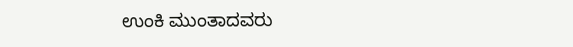ಉಂಕಿ ಮುಂತಾದವರು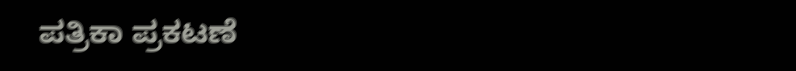ಪತ್ರಿಕಾ ಪ್ರಕಟಣೆ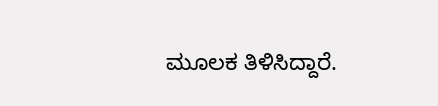ಮೂಲಕ ತಿಳಿಸಿದ್ದಾರೆ.